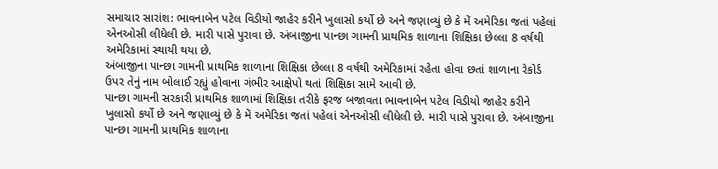સમાચાર સારાંશ: ભાવનાબેન પટેલ વિડીયો જાહેર કરીને ખુલાસો કર્યો છે અને જણાવ્યું છે કે મેં અમેરિકા જતાં પહેલાં એનઓસી લીધેલી છે. મારી પાસે પુરાવા છે. અંબાજીના પાન્છા ગામની પ્રાથમિક શાળાના શિક્ષિકા છેલ્લા 8 વર્ષથી અમેરિકામાં સ્થાયી થયા છે.
અંબાજીના પાન્છા ગામની પ્રાથમિક શાળાના શિક્ષિકા છેલ્લા 8 વર્ષથી અમેરિકામાં રહેતા હોવા છતાં શાળાના રેકોર્ડ ઉપર તેનું નામ બોલાઈ રહ્યું હોવાના ગંભીર આક્ષેપો થતાં શિક્ષિકા સામે આવી છે.
પાન્છા ગામની સરકારી પ્રાથમિક શાળામાં શિક્ષિકા તરીકે ફરજ બજાવતા ભાવનાબેન પટેલ વિડીયો જાહેર કરીને ખુલાસો કર્યો છે અને જણાવ્યું છે કે મેં અમેરિકા જતાં પહેલાં એનઓસી લીધેલી છે. મારી પાસે પુરાવા છે. અંબાજીના પાન્છા ગામની પ્રાથમિક શાળાના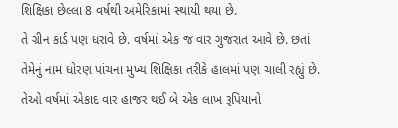શિક્ષિકા છેલ્લા 8 વર્ષથી અમેરિકામાં સ્થાયી થયા છે.
તે ગ્રીન કાર્ડ પણ ધરાવે છે. વર્ષમાં એક જ વાર ગુજરાત આવે છે. છતાં તેમેનું નામ ધોરણ પાંચના મુખ્ય શિક્ષિકા તરીકે હાલમાં પણ ચાલી રહ્યું છે. તેઓ વર્ષમાં એકાદ વાર હાજર થઈ બે એક લાખ રૂપિયાનો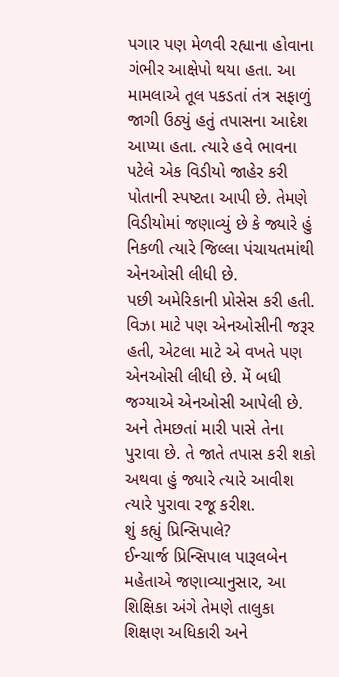પગાર પણ મેળવી રહ્યાના હોવાના ગંભીર આક્ષેપો થયા હતા. આ મામલાએ તૂલ પકડતાં તંત્ર સફાળું જાગી ઉઠ્યું હતું તપાસના આદેશ આપ્યા હતા. ત્યારે હવે ભાવના પટેલે એક વિડીયો જાહેર કરી પોતાની સ્પષ્ટતા આપી છે. તેમણે વિડીયોમાં જણાવ્યું છે કે જ્યારે હું નિકળી ત્યારે જિલ્લા પંચાયતમાંથી એનઓસી લીધી છે.
પછી અમેરિકાની પ્રોસેસ કરી હતી. વિઝા માટે પણ એનઓસીની જરૂર હતી, એટલા માટે એ વખતે પણ એનઓસી લીધી છે. મેં બધી જગ્યાએ એનઓસી આપેલી છે. અને તેમછતાં મારી પાસે તેના પુરાવા છે. તે જાતે તપાસ કરી શકો અથવા હું જ્યારે ત્યારે આવીશ ત્યારે પુરાવા રજૂ કરીશ.
શું કહ્યું પ્રિન્સિપાલે?
ઈન્ચાર્જ પ્રિન્સિપાલ પારૂલબેન મહેતાએ જણાવ્યાનુસાર, આ શિક્ષિકા અંગે તેમણે તાલુકા શિક્ષણ અધિકારી અને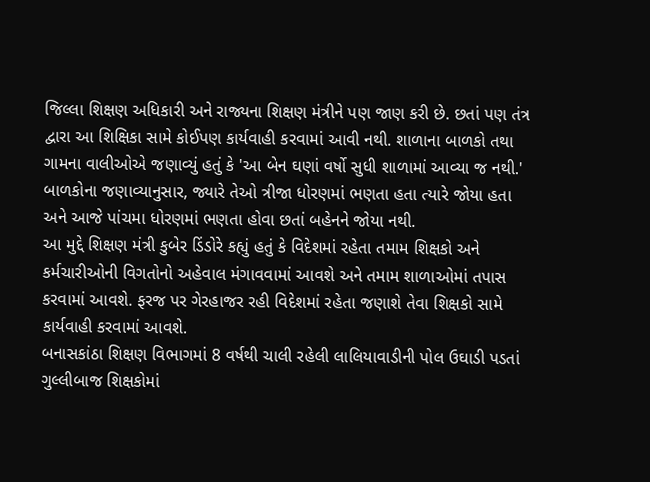જિલ્લા શિક્ષણ અધિકારી અને રાજ્યના શિક્ષણ મંત્રીને પણ જાણ કરી છે. છતાં પણ તંત્ર દ્વારા આ શિક્ષિકા સામે કોઈપણ કાર્યવાહી કરવામાં આવી નથી. શાળાના બાળકો તથા ગામના વાલીઓએ જણાવ્યું હતું કે 'આ બેન ઘણાં વર્ષો સુધી શાળામાં આવ્યા જ નથી.' બાળકોના જણાવ્યાનુસાર, જ્યારે તેઓ ત્રીજા ધોરણમાં ભણતા હતા ત્યારે જોયા હતા અને આજે પાંચમા ધોરણમાં ભણતા હોવા છતાં બહેનને જોયા નથી.
આ મુદ્દે શિક્ષણ મંત્રી કુબેર ડિંડોરે કહ્યું હતું કે વિદેશમાં રહેતા તમામ શિક્ષકો અને કર્મચારીઓની વિગતોનો અહેવાલ મંગાવવામાં આવશે અને તમામ શાળાઓમાં તપાસ કરવામાં આવશે. ફરજ પર ગેરહાજર રહી વિદેશમાં રહેતા જણાશે તેવા શિક્ષકો સામે કાર્યવાહી કરવામાં આવશે.
બનાસકાંઠા શિક્ષણ વિભાગમાં 8 વર્ષથી ચાલી રહેલી લાલિયાવાડીની પોલ ઉઘાડી પડતાં ગુલ્લીબાજ શિક્ષકોમાં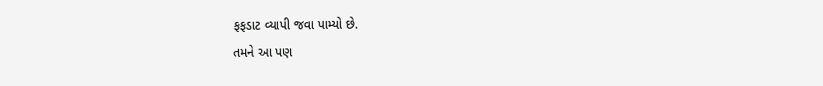ફફડાટ વ્યાપી જવા પામ્યો છે.
તમને આ પણ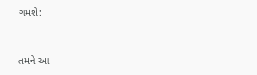ગમશે:


તમને આ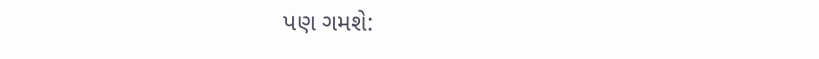પણ ગમશે: